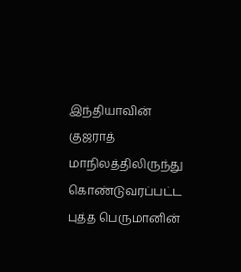இந்தியாவின் குஜராத் மாநிலத்திலிருந்து கொண்டுவரப்பட்ட புத்த பெருமானின்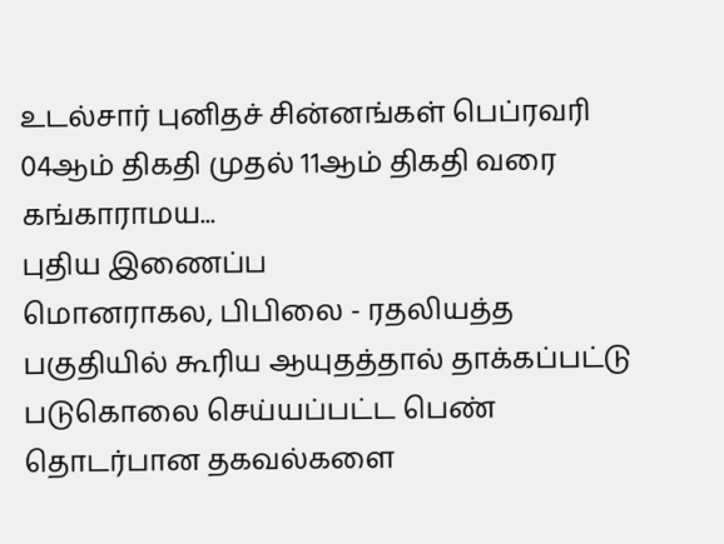உடல்சார் புனிதச் சின்னங்கள் பெப்ரவரி 04ஆம் திகதி முதல் 11ஆம் திகதி வரை கங்காராமய...
புதிய இணைப்ப
மொனராகல, பிபிலை - ரதலியத்த பகுதியில் கூரிய ஆயுதத்தால் தாக்கப்பட்டு படுகொலை செய்யப்பட்ட பெண் தொடர்பான தகவல்களை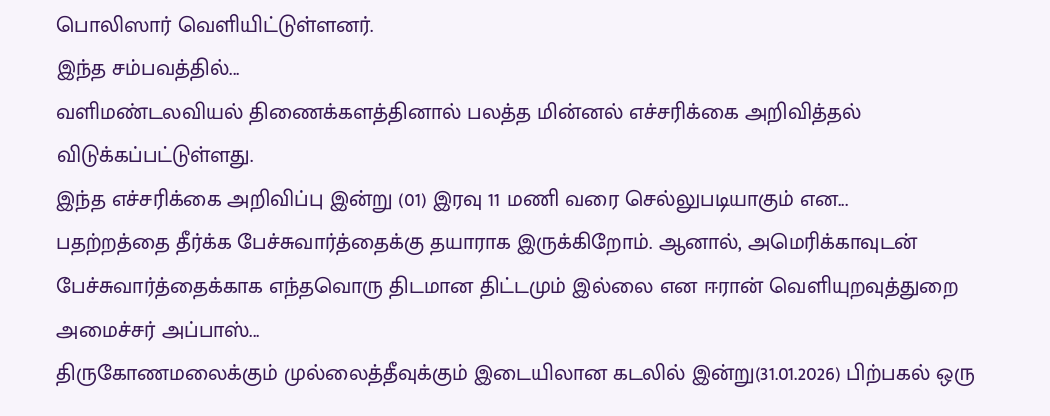பொலிஸார் வெளியிட்டுள்ளனர்.
இந்த சம்பவத்தில்...
வளிமண்டலவியல் திணைக்களத்தினால் பலத்த மின்னல் எச்சரிக்கை அறிவித்தல் விடுக்கப்பட்டுள்ளது.
இந்த எச்சரிக்கை அறிவிப்பு இன்று (01) இரவு 11 மணி வரை செல்லுபடியாகும் என...
பதற்றத்தை தீர்க்க பேச்சுவார்த்தைக்கு தயாராக இருக்கிறோம். ஆனால், அமெரிக்காவுடன் பேச்சுவார்த்தைக்காக எந்தவொரு திடமான திட்டமும் இல்லை என ஈரான் வெளியுறவுத்துறை அமைச்சர் அப்பாஸ்...
திருகோணமலைக்கும் முல்லைத்தீவுக்கும் இடையிலான கடலில் இன்று(31.01.2026) பிற்பகல் ஒரு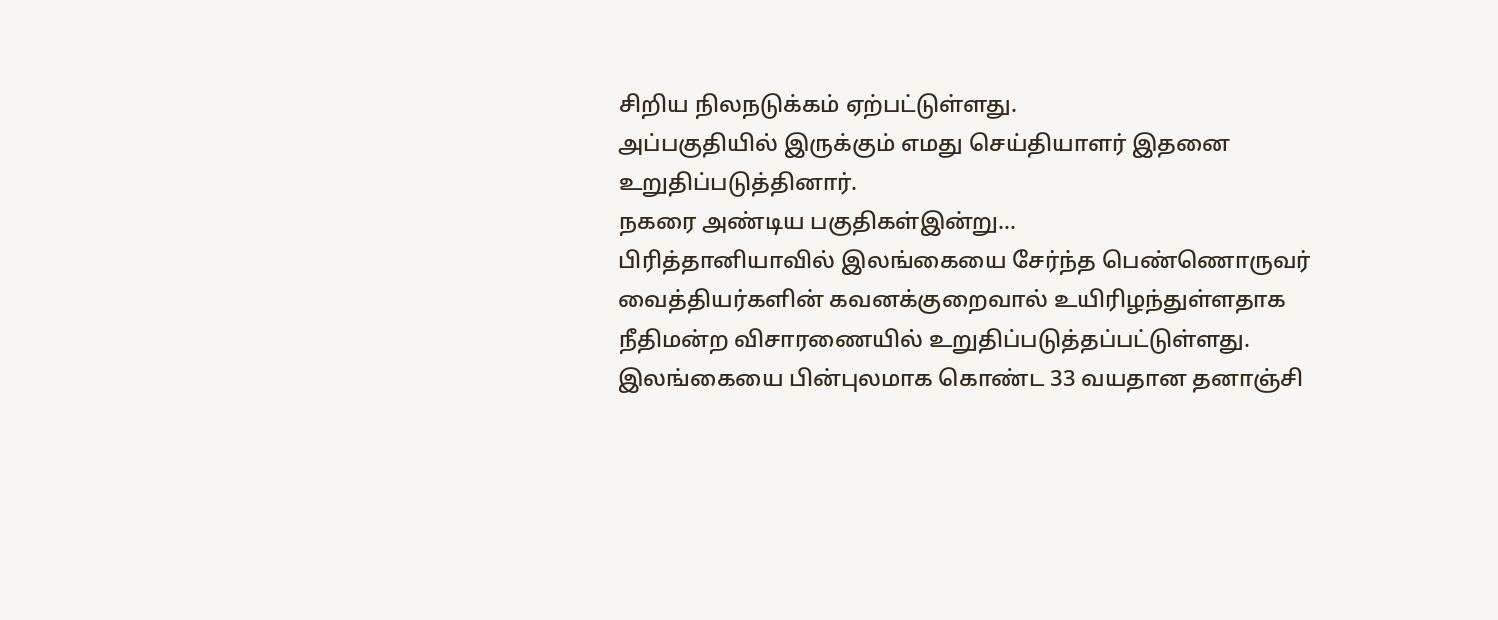சிறிய நிலநடுக்கம் ஏற்பட்டுள்ளது.
அப்பகுதியில் இருக்கும் எமது செய்தியாளர் இதனை உறுதிப்படுத்தினார்.
நகரை அண்டிய பகுதிகள்இன்று...
பிரித்தானியாவில் இலங்கையை சேர்ந்த பெண்ணொருவர் வைத்தியர்களின் கவனக்குறைவால் உயிரிழந்துள்ளதாக நீதிமன்ற விசாரணையில் உறுதிப்படுத்தப்பட்டுள்ளது.
இலங்கையை பின்புலமாக கொண்ட 33 வயதான தனாஞ்சி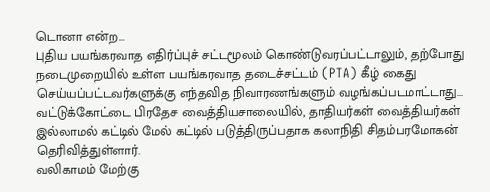டொனா என்ற...
புதிய பயங்கரவாத எதிர்ப்புச் சட்டமூலம் கொண்டுவரப்பட்டாலும், தற்போது நடைமுறையில் உள்ள பயங்கரவாத தடைச்சட்டம் (PTA) கீழ் கைது செய்யப்பட்டவர்களுக்கு எந்தவித நிவாரணங்களும் வழங்கப்படமாட்டாது...
வட்டுக்கோட்டை பிரதேச வைத்தியசாலையில், தாதியர்கள் வைத்தியர்கள் இல்லாமல் கட்டில் மேல் கட்டில் படுத்திருப்பதாக கலாநிதி சிதம்பரமோகன் தெரிவித்துள்ளார்.
வலிகாமம் மேற்கு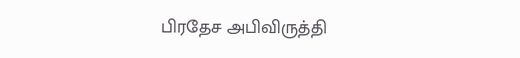பிரதேச அபிவிருத்தி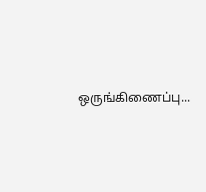ஒருங்கிணைப்பு...